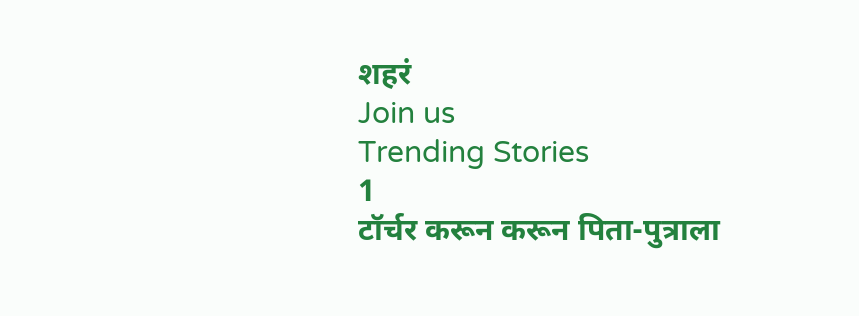शहरं
Join us
Trending Stories
1
टॉर्चर करून करून पिता-पुत्राला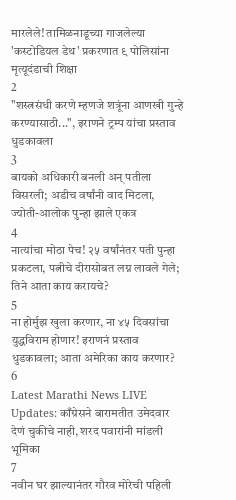मारलेले! तामिळनाडूच्या गाजलेल्या 'कस्टोडियल डेथ' प्रकरणात ९ पोलिसांना मृत्यूदंडाची शिक्षा
2
"शस्त्रसंधी करणे म्हणजे शत्रूंना आणखी गुन्हे करण्यासाठी...", इराणने ट्रम्प यांचा प्रस्ताव धुडकावला
3
बायको अधिकारी बनली अन् पतीला विसरली; अडीच वर्षांनी वाद मिटला, ज्योती-आलोक पुन्हा झाले एकत्र
4
नात्यांचा मोठा पेच! २५ वर्षांनंतर पती पुन्हा प्रकटला, पत्नीचे दीरासोबत लग्न लावले गेले; तिने आता काय करायचे?
5
ना होर्मुझ खुला करणार, ना ४५ दिवसांचा युद्धविराम होणार! इराणनं प्रस्ताव धुडकावला; आता अमेरिका काय करणार?
6
Latest Marathi News LIVE Updates: काँग्रेसने बारामतीत उमेदवार देणं चुकीचे नाही, शरद पवारांनी मांडली भूमिका
7
नवीन घर झाल्यानंतर गौरव मोरेची पहिली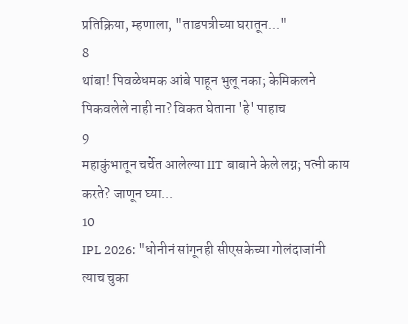प्रतिक्रिया, म्हणाला, "ताडपत्रीच्या घरातून..."
8
थांबा! पिवळेधमक आंबे पाहून भुलू नका; केमिकलने पिकवलेले नाही ना? विकत घेताना 'हे' पाहाच
9
महाकुंभातून चर्चेत आलेल्या IIT बाबाने केले लग्न; पत्नी काय करते? जाणून घ्या...
10
IPL 2026: "धोनीनं सांगूनही सीएसकेच्या गोलंदाजांनी त्याच चुका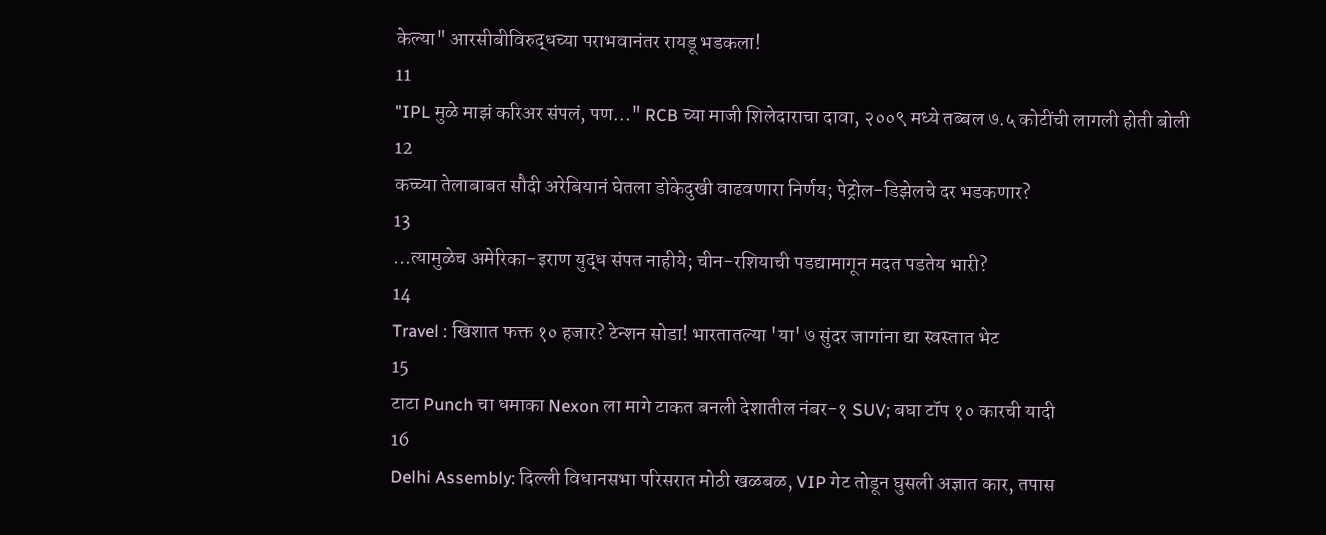केल्या" आरसीबीविरुद्धच्या पराभवानंतर रायडू भडकला!
11
"IPL मुळे माझं करिअर संपलं, पण..." RCB च्या माजी शिलेदाराचा दावा, २००९ मध्ये तब्बल ७.५ कोटींची लागली होती बोली
12
कच्च्या तेलाबाबत सौदी अरेबियानं घेतला डोकेदुखी वाढवणारा निर्णय; पेट्रोल-डिझेलचे दर भडकणार?
13
...त्यामुळेच अमेरिका-इराण युद्ध संपत नाहीये; चीन-रशियाची पडद्यामागून मदत पडतेय भारी?
14
Travel : खिशात फक्त १० हजार? टेन्शन सोडा! भारतातल्या 'या' ७ सुंदर जागांना द्या स्वस्तात भेट
15
टाटा Punch चा धमाका Nexon ला मागे टाकत बनली देशातील नंबर-१ SUV; बघा टॉप १० कारची यादी
16
Delhi Assembly: दिल्ली विधानसभा परिसरात मोठी खळबळ, VIP गेट तोडून घुसली अज्ञात कार, तपास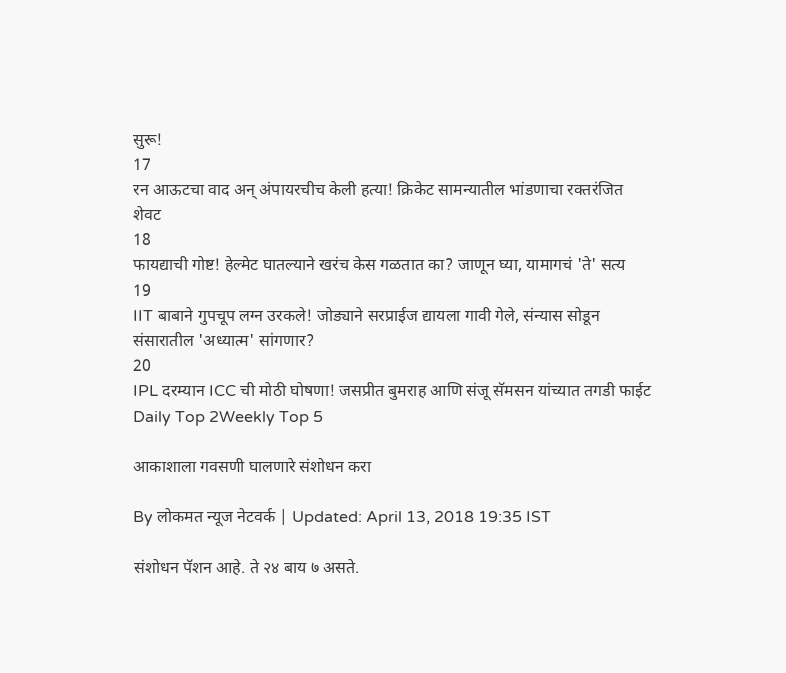सुरू!
17
रन आऊटचा वाद अन् अंपायरचीच केली हत्या! क्रिकेट सामन्यातील भांडणाचा रक्तरंजित शेवट
18
फायद्याची गोष्ट! हेल्मेट घातल्याने खरंच केस गळतात का? जाणून घ्या, यामागचं 'ते' सत्य
19
IIT बाबाने गुपचूप लग्न उरकले! जोड्याने सरप्राईज द्यायला गावी गेले, संन्यास सोडून संसारातील 'अध्यात्म' सांगणार?
20
IPL दरम्यान ICC ची मोठी घोषणा! जसप्रीत बुमराह आणि संजू सॅमसन यांच्यात तगडी फाईट
Daily Top 2Weekly Top 5

आकाशाला गवसणी घालणारे संशोधन करा

By लोकमत न्यूज नेटवर्क | Updated: April 13, 2018 19:35 IST

संशोधन पॅशन आहे. ते २४ बाय ७ असते.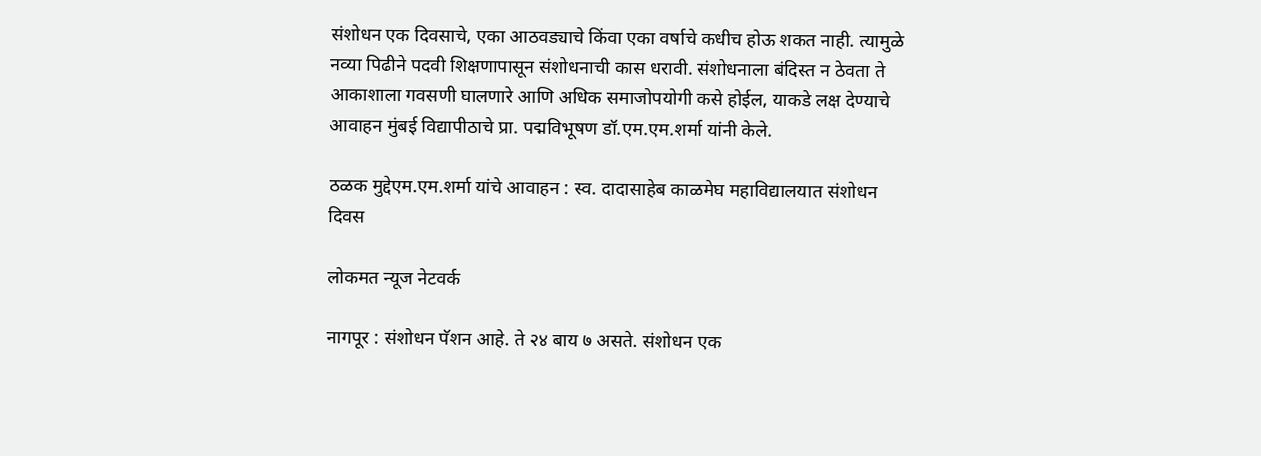संशोधन एक दिवसाचे, एका आठवड्याचे किंवा एका वर्षाचे कधीच होऊ शकत नाही. त्यामुळे नव्या पिढीने पदवी शिक्षणापासून संशोधनाची कास धरावी. संशोधनाला बंदिस्त न ठेवता ते आकाशाला गवसणी घालणारे आणि अधिक समाजोपयोगी कसे होईल, याकडे लक्ष देण्याचे आवाहन मुंबई विद्यापीठाचे प्रा. पद्मविभूषण डॉ.एम.एम.शर्मा यांनी केले.

ठळक मुद्देएम.एम.शर्मा यांचे आवाहन : स्व. दादासाहेब काळमेघ महाविद्यालयात संशोधन दिवस

लोकमत न्यूज नेटवर्क

नागपूर : संशोधन पॅशन आहे. ते २४ बाय ७ असते. संशोधन एक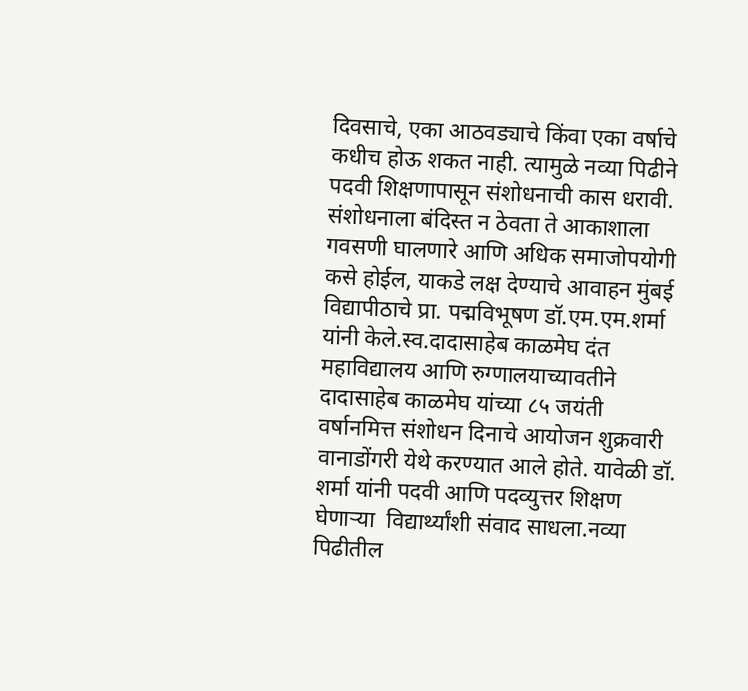दिवसाचे, एका आठवड्याचे किंवा एका वर्षाचे कधीच होऊ शकत नाही. त्यामुळे नव्या पिढीने पदवी शिक्षणापासून संशोधनाची कास धरावी. संशोधनाला बंदिस्त न ठेवता ते आकाशाला गवसणी घालणारे आणि अधिक समाजोपयोगी कसे होईल, याकडे लक्ष देण्याचे आवाहन मुंबई विद्यापीठाचे प्रा. पद्मविभूषण डॉ.एम.एम.शर्मा यांनी केले.स्व.दादासाहेब काळमेघ दंत महाविद्यालय आणि रुग्णालयाच्यावतीने दादासाहेब काळमेघ यांच्या ८५ जयंती वर्षानमित्त संशोधन दिनाचे आयोजन शुक्रवारी वानाडोंगरी येथे करण्यात आले होते. यावेळी डॉ. शर्मा यांनी पदवी आणि पदव्युत्तर शिक्षण घेणाऱ्या  विद्यार्थ्यांशी संवाद साधला.नव्या पिढीतील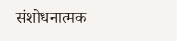संशोधनात्मक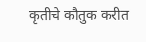कृतीचे कौतुक करीत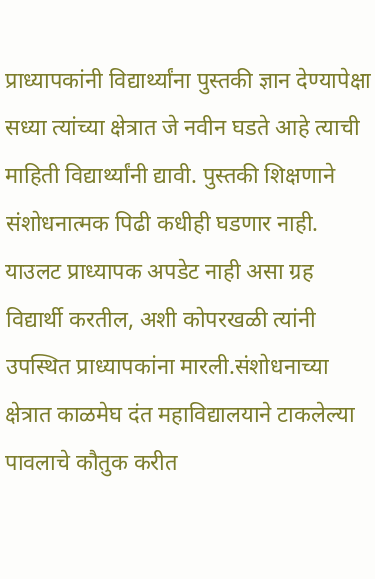प्राध्यापकांनी विद्यार्थ्यांना पुस्तकी ज्ञान देण्यापेक्षा सध्या त्यांच्या क्षेत्रात जे नवीन घडते आहे त्याची माहिती विद्यार्थ्यांनी द्यावी. पुस्तकी शिक्षणाने संशोधनात्मक पिढी कधीही घडणार नाही. याउलट प्राध्यापक अपडेट नाही असा ग्रह विद्यार्थी करतील, अशी कोपरखळी त्यांनी उपस्थित प्राध्यापकांना मारली.संशोधनाच्या क्षेत्रात काळमेघ दंत महाविद्यालयाने टाकलेल्या पावलाचे कौतुक करीत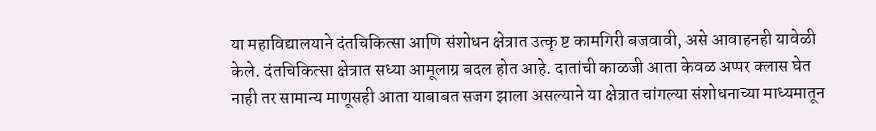या महाविद्यालयाने दंतचिकित्सा आणि संशोधन क्षेत्रात उत्कृ ष्ट कामगिरी बजवावी, असे आवाहनही यावेळी केले. दंतचिकित्सा क्षेत्रात सध्या आमूलाग्र बदल होत आहे. दातांची काळजी आता केवळ अप्पर क्लास घेत नाही तर सामान्य माणूसही आता याबाबत सजग झाला असल्याने या क्षेत्रात चांगल्या संशोधनाच्या माध्यमातून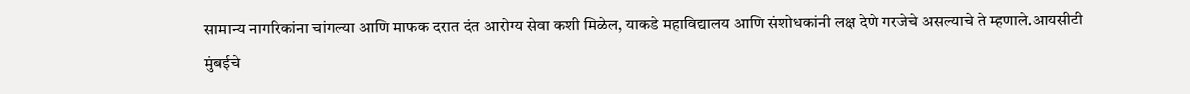सामान्य नागरिकांना चांगल्या आणि माफक दरात दंत आरोग्य सेवा कशी मिळेल, याकडे महाविद्यालय आणि संशोधकांनी लक्ष देणे गरजेचे असल्याचे ते म्हणाले.आयसीटी मुंबईचे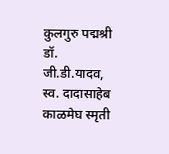कुलगुरु पद्मश्री डॉ. जी.डी.यादव, स्व. दादासाहेब काळमेघ स्मृती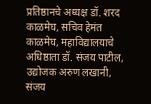प्रतिष्ठानचे अध्यक्ष डॉ. शरद काळमेघ, सचिव हेमंत काळमेघ, महाविद्यालयाचे अधिष्ठाता डॉ. संजय पाटील, उद्योजक अरुण लखानी, संजय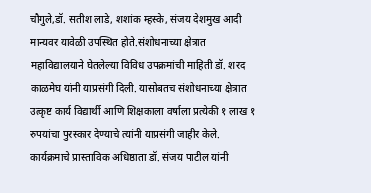चौगुले,डॉ. सतीश लाडे, शशांक म्हस्के, संजय देशमुख आदी मान्यवर यावेळी उपस्थित होते.संशोधनाच्या क्षेत्रात महाविद्यालयाने घेतलेल्या विविध उपक्रमांची माहिती डॉ. शरद काळमेघ यांनी याप्रसंगी दिली. यासोबतच संशोधनाच्या क्षेत्रात उत्कृष्ट कार्य विद्यार्थी आणि शिक्षकाला वर्षाला प्रत्येकी १ लाख १ रुपयांचा पुरस्कार देण्याचे त्यांनी याप्रसंगी जाहीर केले. कार्यक्रमाचे प्रास्ताविक अधिष्ठाता डॉ. संजय पाटील यांनी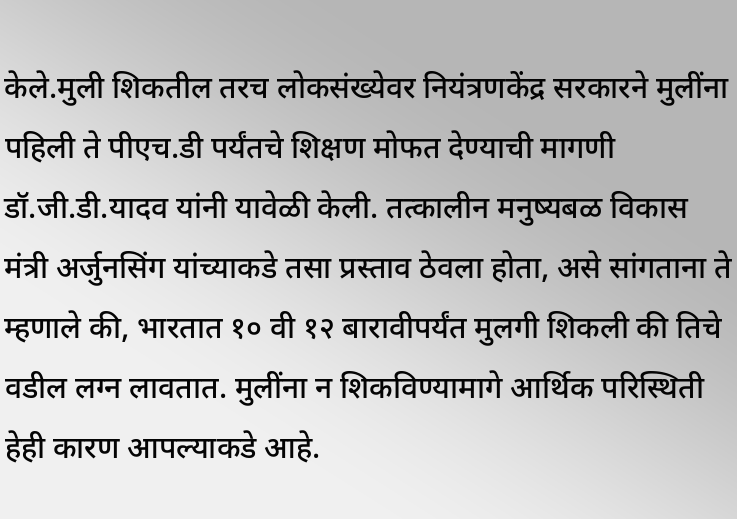केले.मुली शिकतील तरच लोकसंख्येवर नियंत्रणकेंद्र सरकारने मुलींना पहिली ते पीएच.डी पर्यंतचे शिक्षण मोफत देण्याची मागणी डॉ.जी.डी.यादव यांनी यावेळी केली. तत्कालीन मनुष्यबळ विकास मंत्री अर्जुनसिंग यांच्याकडे तसा प्रस्ताव ठेवला होता, असे सांगताना ते म्हणाले की, भारतात १० वी १२ बारावीपर्यंत मुलगी शिकली की तिचे वडील लग्न लावतात. मुलींना न शिकविण्यामागे आर्थिक परिस्थिती हेही कारण आपल्याकडे आहे.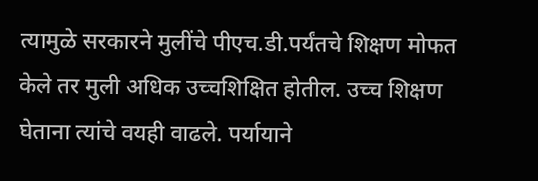त्यामुळे सरकारने मुलींचे पीएच.डी.पर्यंतचे शिक्षण मोफत केले तर मुली अधिक उच्चशिक्षित होतील. उच्च शिक्षण घेताना त्यांचे वयही वाढले. पर्यायाने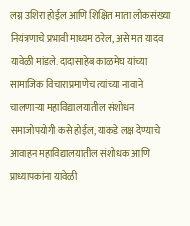लग्न उशिरा होईल आणि शिक्षित माता लोकसंख्या नियंत्रणाचे प्रभावी माध्यम ठरेल, असे मत यादव यावेळी मांडले. दादासाहेब काळमेघ यांच्या सामाजिक विचाराप्रमाणेच त्यांच्या नावाने चालणाऱ्या महाविद्यालयातील संशोधन समाजोपयोगी कसे होईल, याकडे लक्ष देण्याचे आवाहन महाविद्यालयातील संशोधक आणि प्राध्यापकांना यावेळी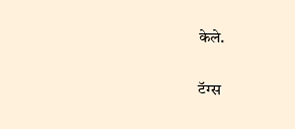केले.

टॅग्स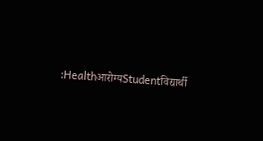:Healthआरोग्यStudentविद्यार्थी